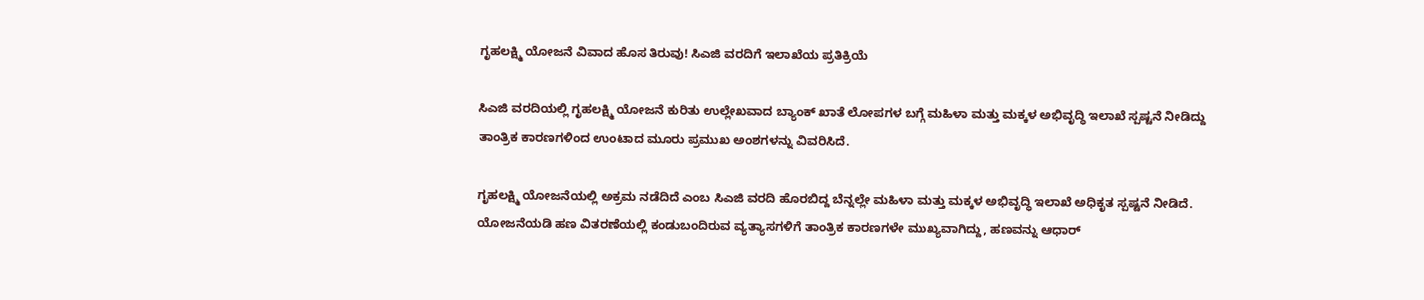ಗೃಹಲಕ್ಷ್ಮಿ ಯೋಜನೆ ವಿವಾದ ಹೊಸ ತಿರುವು! ಸಿಎಜಿ ವರದಿಗೆ ಇಲಾಖೆಯ ಪ್ರತಿಕ್ರಿಯೆ

ಸಿಎಜಿ ವರದಿಯಲ್ಲಿ ಗೃಹಲಕ್ಷ್ಮಿ ಯೋಜನೆ ಕುರಿತು ಉಲ್ಲೇಖವಾದ ಬ್ಯಾಂಕ್ ಖಾತೆ ಲೋಪಗಳ ಬಗ್ಗೆ ಮಹಿಳಾ ಮತ್ತು ಮಕ್ಕಳ ಅಭಿವೃದ್ಧಿ ಇಲಾಖೆ ಸ್ಪಷ್ಟನೆ ನೀಡಿದ್ದು ತಾಂತ್ರಿಕ ಕಾರಣಗಳಿಂದ ಉಂಟಾದ ಮೂರು ಪ್ರಮುಖ ಅಂಶಗಳನ್ನು ವಿವರಿಸಿದೆ.

ಗೃಹಲಕ್ಷ್ಮಿ ಯೋಜನೆಯಲ್ಲಿ ಅಕ್ರಮ ನಡೆದಿದೆ ಎಂಬ ಸಿಎಜಿ ವರದಿ ಹೊರಬಿದ್ದ ಬೆನ್ನಲ್ಲೇ ಮಹಿಳಾ ಮತ್ತು ಮಕ್ಕಳ ಅಭಿವೃದ್ಧಿ ಇಲಾಖೆ ಅಧಿಕೃತ ಸ್ಪಷ್ಟನೆ ನೀಡಿದೆ. ಯೋಜನೆಯಡಿ ಹಣ ವಿತರಣೆಯಲ್ಲಿ ಕಂಡುಬಂದಿರುವ ವ್ಯತ್ಯಾಸಗಳಿಗೆ ತಾಂತ್ರಿಕ ಕಾರಣಗಳೇ ಮುಖ್ಯವಾಗಿದ್ದು, ಹಣವನ್ನು ಆಧಾರ್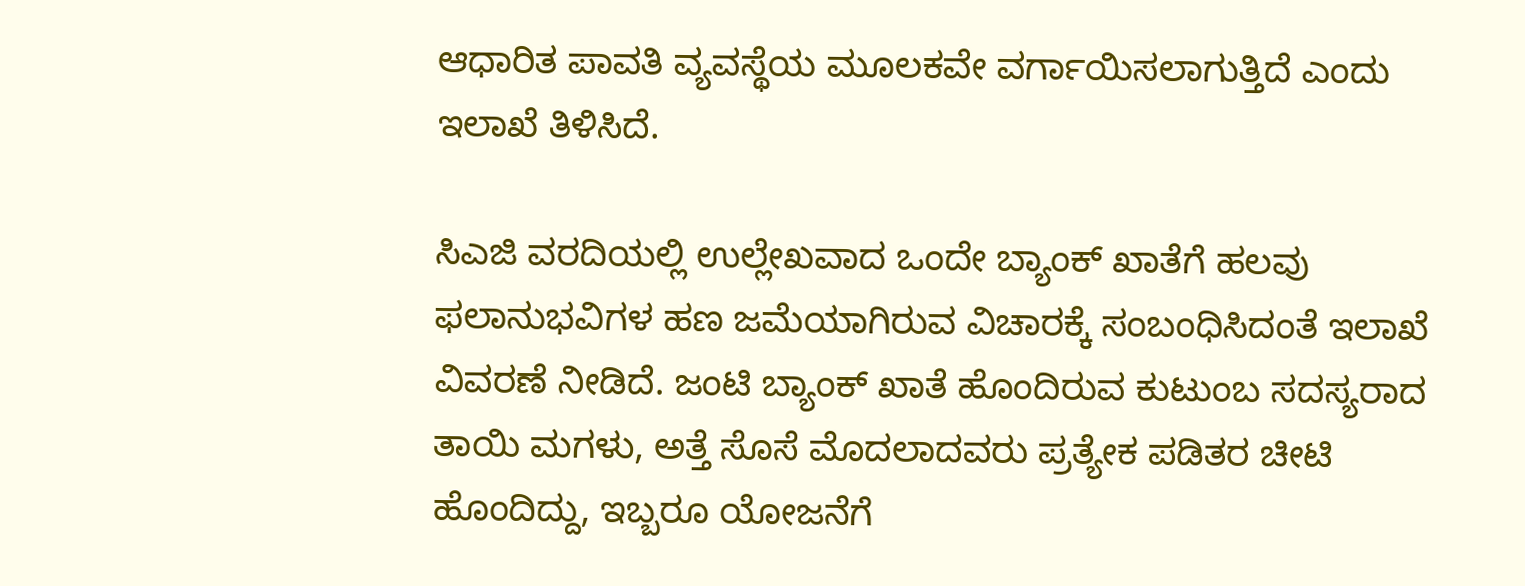ಆಧಾರಿತ ಪಾವತಿ ವ್ಯವಸ್ಥೆಯ ಮೂಲಕವೇ ವರ್ಗಾಯಿಸಲಾಗುತ್ತಿದೆ ಎಂದು ಇಲಾಖೆ ತಿಳಿಸಿದೆ.

ಸಿಎಜಿ ವರದಿಯಲ್ಲಿ ಉಲ್ಲೇಖವಾದ ಒಂದೇ ಬ್ಯಾಂಕ್ ಖಾತೆಗೆ ಹಲವು ಫಲಾನುಭವಿಗಳ ಹಣ ಜಮೆಯಾಗಿರುವ ವಿಚಾರಕ್ಕೆ ಸಂಬಂಧಿಸಿದಂತೆ ಇಲಾಖೆ ವಿವರಣೆ ನೀಡಿದೆ. ಜಂಟಿ ಬ್ಯಾಂಕ್ ಖಾತೆ ಹೊಂದಿರುವ ಕುಟುಂಬ ಸದಸ್ಯರಾದ ತಾಯಿ ಮಗಳು, ಅತ್ತೆ ಸೊಸೆ ಮೊದಲಾದವರು ಪ್ರತ್ಯೇಕ ಪಡಿತರ ಚೀಟಿ ಹೊಂದಿದ್ದು, ಇಬ್ಬರೂ ಯೋಜನೆಗೆ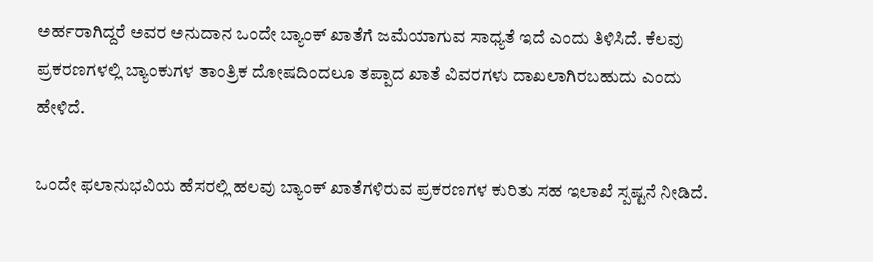ಅರ್ಹರಾಗಿದ್ದರೆ ಅವರ ಅನುದಾನ ಒಂದೇ ಬ್ಯಾಂಕ್ ಖಾತೆಗೆ ಜಮೆಯಾಗುವ ಸಾಧ್ಯತೆ ಇದೆ ಎಂದು ತಿಳಿಸಿದೆ. ಕೆಲವು ಪ್ರಕರಣಗಳಲ್ಲಿ ಬ್ಯಾಂಕುಗಳ ತಾಂತ್ರಿಕ ದೋಷದಿಂದಲೂ ತಪ್ಪಾದ ಖಾತೆ ವಿವರಗಳು ದಾಖಲಾಗಿರಬಹುದು ಎಂದು ಹೇಳಿದೆ.

ಒಂದೇ ಫಲಾನುಭವಿಯ ಹೆಸರಲ್ಲಿ ಹಲವು ಬ್ಯಾಂಕ್ ಖಾತೆಗಳಿರುವ ಪ್ರಕರಣಗಳ ಕುರಿತು ಸಹ ಇಲಾಖೆ ಸ್ಪಷ್ಟನೆ ನೀಡಿದೆ.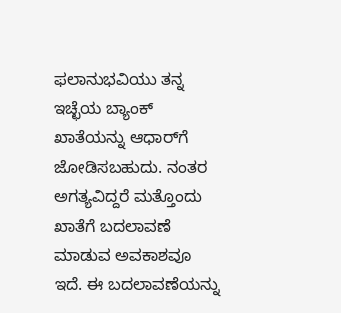ಫಲಾನುಭವಿಯು ತನ್ನ ಇಚ್ಛೆಯ ಬ್ಯಾಂಕ್ ಖಾತೆಯನ್ನು ಆಧಾರ್‌ಗೆ ಜೋಡಿಸಬಹುದು. ನಂತರ ಅಗತ್ಯವಿದ್ದರೆ ಮತ್ತೊಂದು ಖಾತೆಗೆ ಬದಲಾವಣೆ ಮಾಡುವ ಅವಕಾಶವೂ ಇದೆ. ಈ ಬದಲಾವಣೆಯನ್ನು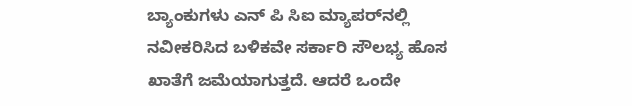ಬ್ಯಾಂಕುಗಳು ಎನ್ ಪಿ ಸಿಐ ಮ್ಯಾಪರ್‌ನಲ್ಲಿ ನವೀಕರಿಸಿದ ಬಳಿಕವೇ ಸರ್ಕಾರಿ ಸೌಲಭ್ಯ ಹೊಸ ಖಾತೆಗೆ ಜಮೆಯಾಗುತ್ತದೆ. ಆದರೆ ಒಂದೇ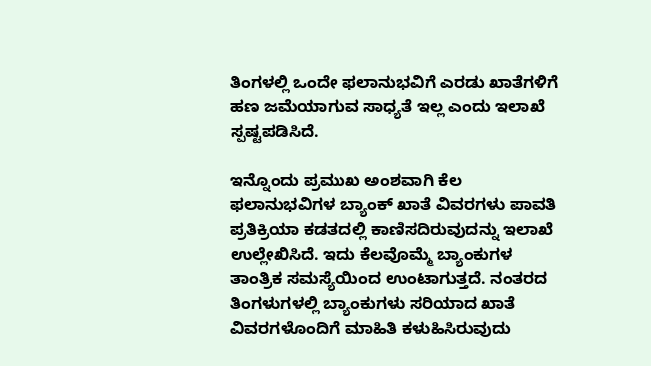ತಿಂಗಳಲ್ಲಿ ಒಂದೇ ಫಲಾನುಭವಿಗೆ ಎರಡು ಖಾತೆಗಳಿಗೆ ಹಣ ಜಮೆಯಾಗುವ ಸಾಧ್ಯತೆ ಇಲ್ಲ ಎಂದು ಇಲಾಖೆ ಸ್ಪಷ್ಟಪಡಿಸಿದೆ.

ಇನ್ನೊಂದು ಪ್ರಮುಖ ಅಂಶವಾಗಿ ಕೆಲ ಫಲಾನುಭವಿಗಳ ಬ್ಯಾಂಕ್ ಖಾತೆ ವಿವರಗಳು ಪಾವತಿ ಪ್ರತಿಕ್ರಿಯಾ ಕಡತದಲ್ಲಿ ಕಾಣಿಸದಿರುವುದನ್ನು ಇಲಾಖೆ ಉಲ್ಲೇಖಿಸಿದೆ. ಇದು ಕೆಲವೊಮ್ಮೆ ಬ್ಯಾಂಕುಗಳ ತಾಂತ್ರಿಕ ಸಮಸ್ಯೆಯಿಂದ ಉಂಟಾಗುತ್ತದೆ. ನಂತರದ ತಿಂಗಳುಗಳಲ್ಲಿ ಬ್ಯಾಂಕುಗಳು ಸರಿಯಾದ ಖಾತೆ ವಿವರಗಳೊಂದಿಗೆ ಮಾಹಿತಿ ಕಳುಹಿಸಿರುವುದು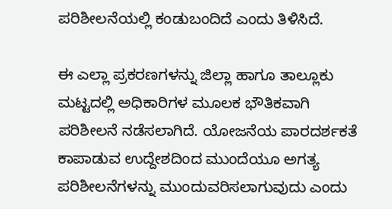ಪರಿಶೀಲನೆಯಲ್ಲಿ ಕಂಡುಬಂದಿದೆ ಎಂದು ತಿಳಿಸಿದೆ.

ಈ ಎಲ್ಲಾ ಪ್ರಕರಣಗಳನ್ನು ಜಿಲ್ಲಾ ಹಾಗೂ ತಾಲ್ಲೂಕು ಮಟ್ಟದಲ್ಲಿ ಅಧಿಕಾರಿಗಳ ಮೂಲಕ ಭೌತಿಕವಾಗಿ ಪರಿಶೀಲನೆ ನಡೆಸಲಾಗಿದೆ. ಯೋಜನೆಯ ಪಾರದರ್ಶಕತೆ ಕಾಪಾಡುವ ಉದ್ದೇಶದಿಂದ ಮುಂದೆಯೂ ಅಗತ್ಯ ಪರಿಶೀಲನೆಗಳನ್ನು ಮುಂದುವರಿಸಲಾಗುವುದು ಎಂದು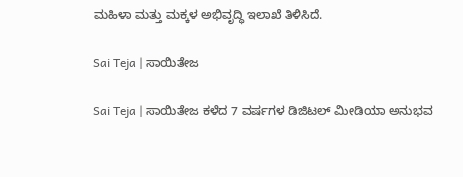ಮಹಿಳಾ ಮತ್ತು ಮಕ್ಕಳ ಅಭಿವೃದ್ಧಿ ಇಲಾಖೆ ತಿಳಿಸಿದೆ.

Sai Teja | ಸಾಯಿತೇಜ

Sai Teja | ಸಾಯಿತೇಜ ಕಳೆದ 7 ವರ್ಷಗಳ ಡಿಜಿಟಲ್ ಮೀಡಿಯಾ ಅನುಭವ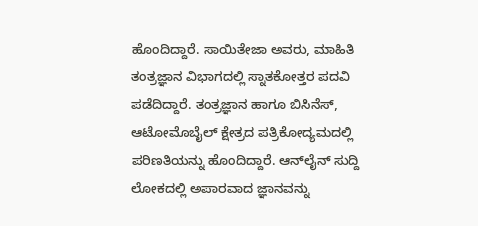ಹೊಂದಿದ್ದಾರೆ. ಸಾಯಿತೇಜಾ ಅವರು, ಮಾಹಿತಿ ತಂತ್ರಜ್ಞಾನ ವಿಭಾಗದಲ್ಲಿ ಸ್ನಾತಕೋತ್ತರ ಪದವಿ ಪಡೆದಿದ್ದಾರೆ. ತಂತ್ರಜ್ಞಾನ ಹಾಗೂ ಬಿಸಿನೆಸ್, ಆಟೋಮೊಬೈಲ್‌ ಕ್ಷೇತ್ರದ ಪತ್ರಿಕೋದ್ಯಮದಲ್ಲಿ ಪರಿಣತಿಯನ್ನು ಹೊಂದಿದ್ದಾರೆ. ಆನ್‌ಲೈನ್‌ ಸುದ್ದಿ ಲೋಕದಲ್ಲಿ ಅಪಾರವಾದ ಜ್ಞಾನವನ್ನು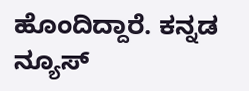ಹೊಂದಿದ್ದಾರೆ. ಕನ್ನಡ ನ್ಯೂಸ್‌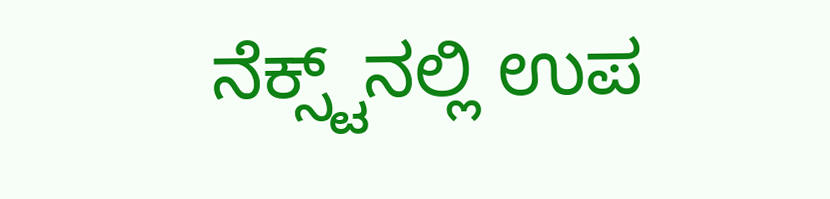ನೆಕ್ಸ್ಟ್‌ನಲ್ಲಿ ಉಪ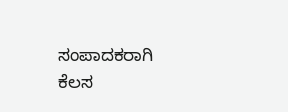ಸಂಪಾದಕರಾಗಿ ಕೆಲಸ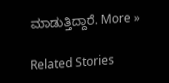ಮಾಡುತ್ತಿದ್ದಾರೆ. More »

Related Stories